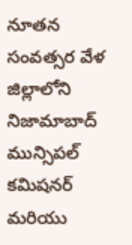నూతన సంవత్సర వేళ జిల్లాలోని నిజామాబాద్ మున్సిపల్ కమిషనర్ మరియు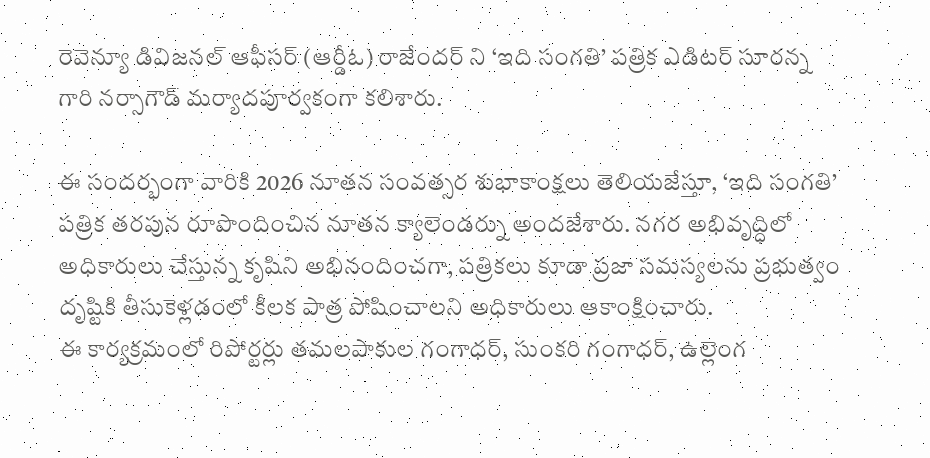రెవెన్యూ డివిజనల్ ఆఫీసర్ (ఆర్డీఓ) రాజేందర్ ని ‘ఇది సంగతి’ పత్రిక ఎడిటర్ సూరన్న గారి నర్సాగౌడ్ మర్యాదపూర్వకంగా కలిశారు.

ఈ సందర్భంగా వారికి 2026 నూతన సంవత్సర శుభాకాంక్షలు తెలియజేస్తూ, ‘ఇది సంగతి’ పత్రిక తరపున రూపొందించిన నూతన క్యాలెండర్ను అందజేశారు. నగర అభివృద్ధిలో అధికారులు చేస్తున్న కృషిని అభినందించగా, పత్రికలు కూడా ప్రజా సమస్యలను ప్రభుత్వం దృష్టికి తీసుకెళ్లడంలో కీలక పాత్ర పోషించాలని అధికారులు ఆకాంక్షించారు.
ఈ కార్యక్రమంలో రిపోర్టర్లు తమలపాకుల గంగాధర్, సుంకరి గంగాధర్, ఉల్లెంగ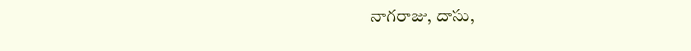నాగరాజు, దాసు,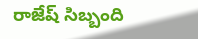రాజేష్ సిబ్బంది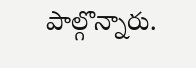పాల్గొన్నారు.